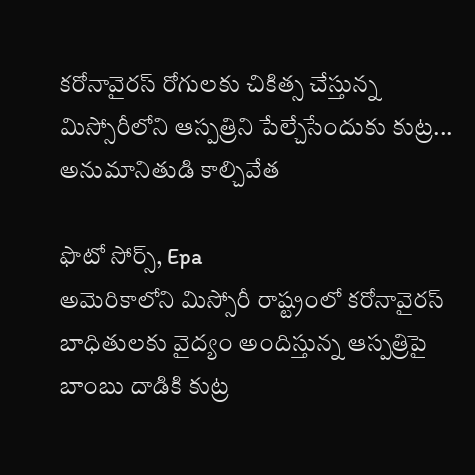కరోనావైరస్ రోగులకు చికిత్స చేస్తున్న మిస్సోరీలోని ఆస్పత్రిని పేల్చేసేందుకు కుట్ర... అనుమానితుడి కాల్చివేత

ఫొటో సోర్స్, Epa
అమెరికాలోని మిస్సోరీ రాష్ట్రంలో కరోనావైరస్ బాధితులకు వైద్యం అందిస్తున్న ఆస్పత్రిపై బాంబు దాడికి కుట్ర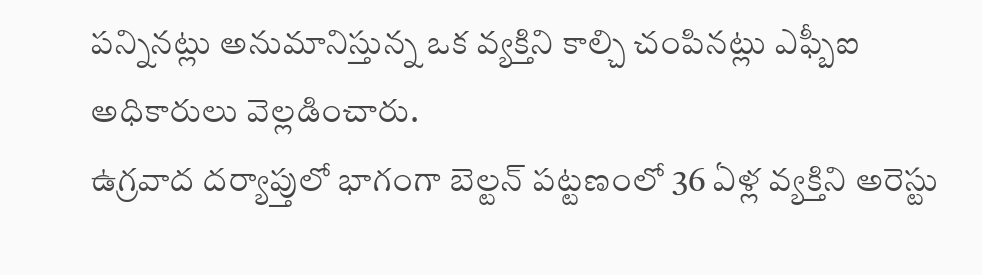పన్నినట్లు అనుమానిస్తున్న ఒక వ్యక్తిని కాల్చి చంపినట్లు ఎఫ్బీఐ అధికారులు వెల్లడించారు.
ఉగ్రవాద దర్యాప్తులో భాగంగా బెల్టన్ పట్టణంలో 36 ఏళ్ల వ్యక్తిని అరెస్టు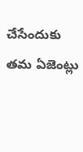చేసేందుకు తమ ఏజెంట్లు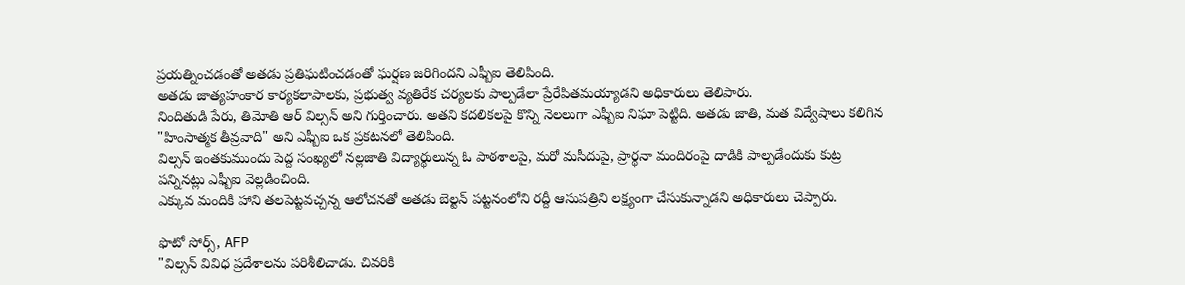ప్రయత్నించడంతో అతడు ప్రతిఘటించడంతో ఘర్షణ జరిగిందని ఎఫ్బీఐ తెలిపింది.
అతడు జాత్యహంకార కార్యకలాపాలకు, ప్రభుత్వ వ్యతిరేక చర్యలకు పాల్పడేలా ప్రేరేపితమయ్యాడని అధికారులు తెలిపారు.
నిందితుడి పేరు, తిమోతి ఆర్ విల్సన్ అని గుర్తించారు. అతని కదలికలపై కొన్ని నెలలుగా ఎఫ్బీఐ నిఘా పెట్టిది. అతడు జాతి, మత విద్వేషాలు కలిగిన "హింసాత్మక తీవ్రవాది" అని ఎఫ్బీఐ ఒక ప్రకటనలో తెలిపింది.
విల్సన్ ఇంతకుముందు పెద్ద సంఖ్యలో నల్లజాతి విద్యార్థులున్న ఓ పాఠశాలపై, మరో మసీదుపై, ప్రార్థనా మందిరంపై దాడికి పాల్పడేందుకు కుట్ర పన్నినట్లు ఎఫ్బీఐ వెల్లడించింది.
ఎక్కువ మందికి హాని తలపెట్టవచ్చన్న ఆలోచనతో అతడు బెల్టన్ పట్టనంలోని రద్దీ ఆసుపత్రిని లక్ష్యంగా చేసుకున్నాడని అధికారులు చెప్పారు.

ఫొటో సోర్స్, AFP
"విల్సన్ వివిధ ప్రదేశాలను పరిశీలిచాడు. చివరికి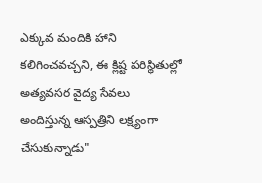ఎక్కువ మందికి హాని కలిగించవచ్చని, ఈ క్లిష్ట పరిస్థితుల్లో అత్యవసర వైద్య సేవలు అందిస్తున్న ఆస్పత్రిని లక్ష్యంగా చేసుకున్నాడు"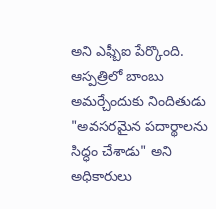అని ఎఫ్బీఐ పేర్కొంది.
ఆస్పత్రిలో బాంబు అమర్చేందుకు నిందితుడు "అవసరమైన పదార్థాలను సిద్ధం చేశాడు" అని అధికారులు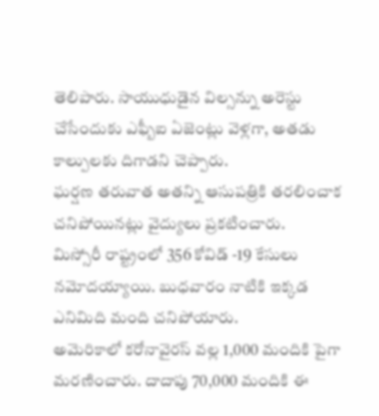తెలిపారు. సాయుధుడైన విల్సన్ను అరెస్టు చేసేందుకు ఎఫ్బీఐ ఏజెంట్లు వెళ్లగా, అతడు కాల్పులకు దిగాడని చెప్పారు.
ఘర్షణ తరువాత అతన్ని ఆసుపత్రికి తరలించాక చనిపోయినట్లు వైద్యులు ప్రకటించారు.
మిస్సోరీ రాష్ట్రంలో 356 కోవిడ్ -19 కేసులు నమోదయ్యాయి. బుధవారం నాటికి ఇక్కడ ఎనిమిది మంది చనిపోయారు.
అమెరికాలో కరోనావైరస్ వల్ల 1,000 మందికి పైగా మరణించారు. దాదాపు 70,000 మందికి ఈ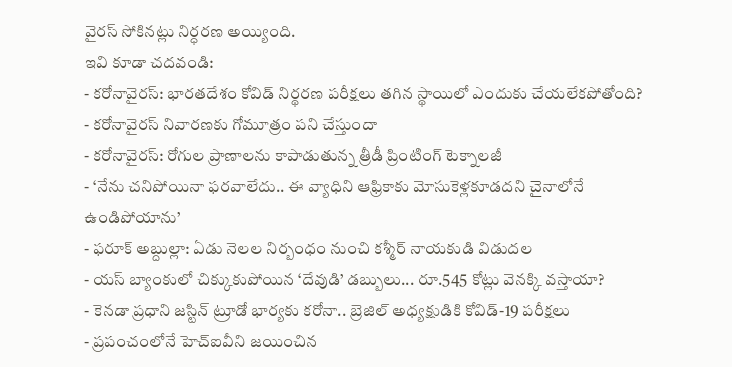వైరస్ సోకినట్లు నిర్ధరణ అయ్యింది.
ఇవి కూడా చదవండి:
- కరోనావైరస్: భారతదేశం కోవిడ్ నిర్థరణ పరీక్షలు తగిన స్థాయిలో ఎందుకు చేయలేకపోతోంది?
- కరోనావైరస్ నివారణకు గోమూత్రం పని చేస్తుందా
- కరోనావైరస్: రోగుల ప్రాణాలను కాపాడుతున్న త్రీడీ ప్రింటింగ్ టెక్నాలజీ
- ‘నేను చనిపోయినా ఫరవాలేదు.. ఈ వ్యాధిని ఆఫ్రికాకు మోసుకెళ్లకూడదని చైనాలోనే ఉండిపోయాను’
- ఫరూక్ అబ్దుల్లా: ఏడు నెలల నిర్బంధం నుంచి కశ్మీర్ నాయకుడి విడుదల
- యస్ బ్యాంకులో చిక్కుకుపోయిన ‘దేవుడి’ డబ్బులు... రూ.545 కోట్లు వెనక్కి వస్తాయా?
- కెనడా ప్రధాని జస్టిన్ ట్రూడో భార్యకు కరోనా.. బ్రెజిల్ అధ్యక్షుడికి కోవిడ్-19 పరీక్షలు
- ప్రపంచంలోనే హెచ్ఐవీని జయించిన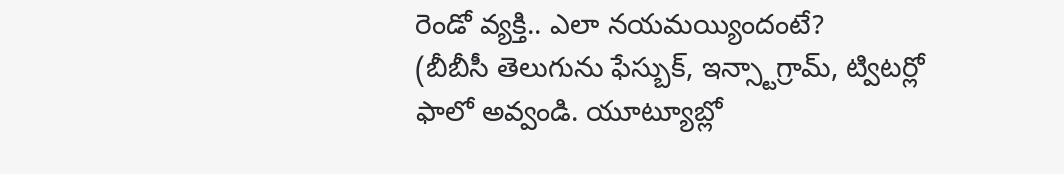రెండో వ్యక్తి.. ఎలా నయమయ్యిందంటే?
(బీబీసీ తెలుగును ఫేస్బుక్, ఇన్స్టాగ్రామ్, ట్విటర్లో ఫాలో అవ్వండి. యూట్యూబ్లో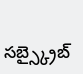సబ్స్క్రైబ్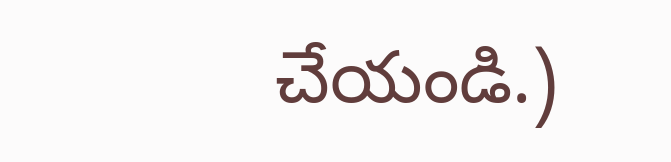చేయండి.)